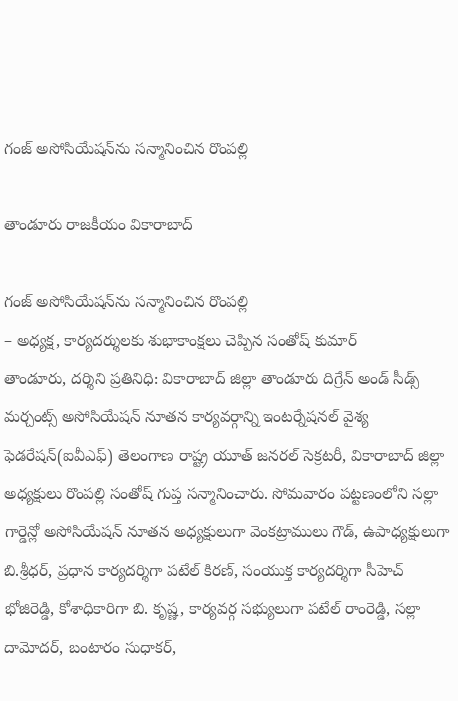గంజ్‌ అసోసియేషన్‌ను సన్మానించిన రొంపల్లి

తాండూరు రాజకీయం వికారాబాద్

గంజ్‌ అసోసియేషన్‌ను సన్మానించిన రొంపల్లి
– అధ్యక్ష, కార్యదర్శులకు శుభాకాంక్షలు చెప్పిన సంతోష్ కుమార్
తాండూరు, దర్శిని ప్రతినిధి: వికారాబాద్‌ జిల్లా తాండూరు దిగ్రేన్ అండ్ సీడ్స్ మర్చంట్స్ అసోసియేషన్ నూతన కార్యవర్గాన్ని ఇంటర్నేషనల్ వైశ్య ఫెడరేషన్(ఐవీఎఫ్‌) తెలంగాణ రాష్ట్ర యూత్ జనరల్ సెక్రటరీ, వికారాబాద్‌ జిల్లా అధ్యక్షులు రొంపల్లి సంతోష్ గుప్త సన్మానించారు. సోమవారం పట్టణంలోని సల్లా గార్డెన్లో అసోసియేషన్ నూతన అధ్యక్షులుగా వెంకట్రాములు గౌడ్, ఉపాధ్యక్షులుగా బి.శ్రీధర్, ప్రధాన కార్యదర్శిగా పటేల్ కిరణ్, సంయుక్త కార్యదర్శిగా సీహెచ్ భోజిరెడ్డి, కోశాధికారిగా బి. కృష్ణ, కార్యవర్గ సభ్యులుగా పటేల్ రాంరెడ్డి, సల్లా దామోదర్, బంటారం సుధాకర్,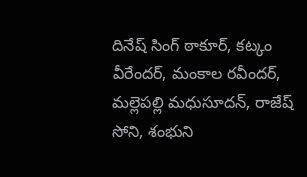దినేష్ సింగ్ ఠాకూర్, కట్కం వీరేందర్, మంకాల రవీందర్, మల్లెపల్లి మధుసూదన్, రాజేష్ సోని, శంభుని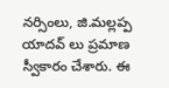నర్సింలు, జి.మల్లప్ప యాదవ్ లు ప్రమాణ స్వీకారం చేశారు. ఈ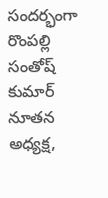సందర్భంగా రొంపల్లి సంతోష్ కుమార్ నూతన అధ్యక్ష,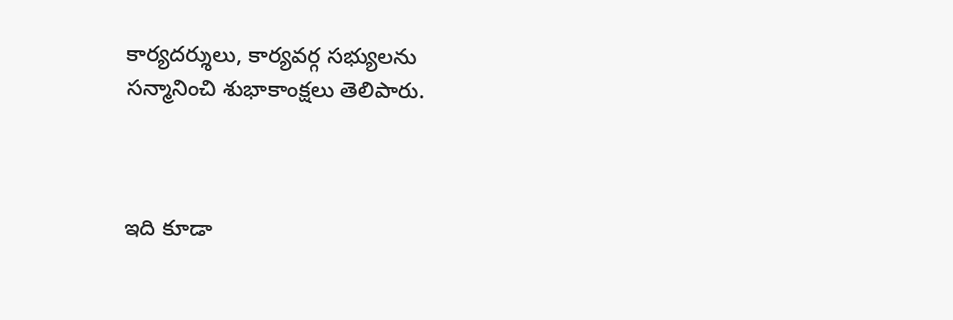కార్యదర్శులు, కార్యవర్గ సభ్యులను సన్మానించి శుభాకాంక్షలు తెలిపారు.



ఇది కూడా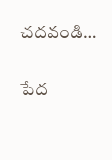చదవండి…

పేద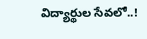విద్యార్థుల సేవలో..!